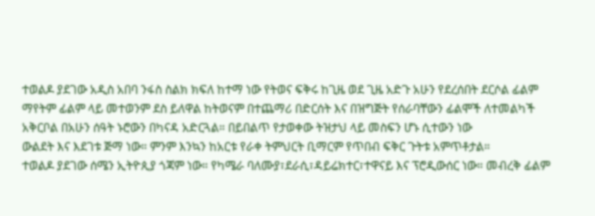ተወልዶ ያደገው አዲስ አበባ ንፋስ ስልክ ክፍለ ከተማ ነው የትወና ፍቅሩ ከጊዜ ወደ ጊዜ አድጉ አሁን የደረሰበት ደርሶል ፊልም ማየትም ፊልም ላይ መተወንም ደስ ይለዋል ከትወናም በተጨማሪ በድርሰት እና በዝግጅት የሰራባቸውን ፊልሞች ለተመልካች አቅርቦል በአሁን ሰዓት ኑሮውን በካናዳ አድርጓል። በይበልጥ የታወቀው ትዝታህ ላይ መስፍን ሆኑ ሲተውን ነው
ውልደት እና እደገቱ ጅማ ነው። ምንም እንኳን ከአርቱ የራቀ ትምህርት ቢማርም የጥበብ ፍቅር ጉትቱ አምጥቶታል።
ተወልዶ ያደገው ሰሜን ኢትዮጲያ ጎጃም ነው። የካሜራ ባለሙያ፣ደራሲ፣ዳይሬክተር፣ተዋናይ እና ፕሮዲውሰር ነው። መብረቅ ፊልም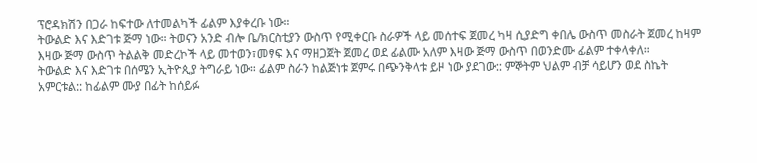ፕሮዳክሽን በጋራ ከፍተው ለተመልካች ፊልም እያቀረቡ ነው።
ትውልድ እና እድገቱ ጅማ ነው። ትወናን አንድ ብሎ ቤ/ክርስቲያን ውስጥ የሚቀርቡ ስራዎች ላይ መሰተፍ ጀመረ ካዛ ሲያድግ ቀበሌ ውስጥ መስራት ጀመረ ከዛም እዛው ጅማ ውስጥ ትልልቅ መድረኮች ላይ መተወን፣መፃፍ እና ማዘጋጀት ጀመረ ወደ ፊልሙ አለም እዛው ጅማ ውስጥ በወንድሙ ፊልም ተቀላቀለ።
ትውልድ እና እድገቱ በሰሜን ኢትዮጲያ ትግራይ ነው። ፊልም ስራን ከልጅነቱ ጀምሩ በጭንቅላቱ ይዞ ነው ያደገው:: ምኞትም ህልም ብቻ ሳይሆን ወደ ስኬት አምርቱል:: ከፊልም ሙያ በፊት ከሰይፉ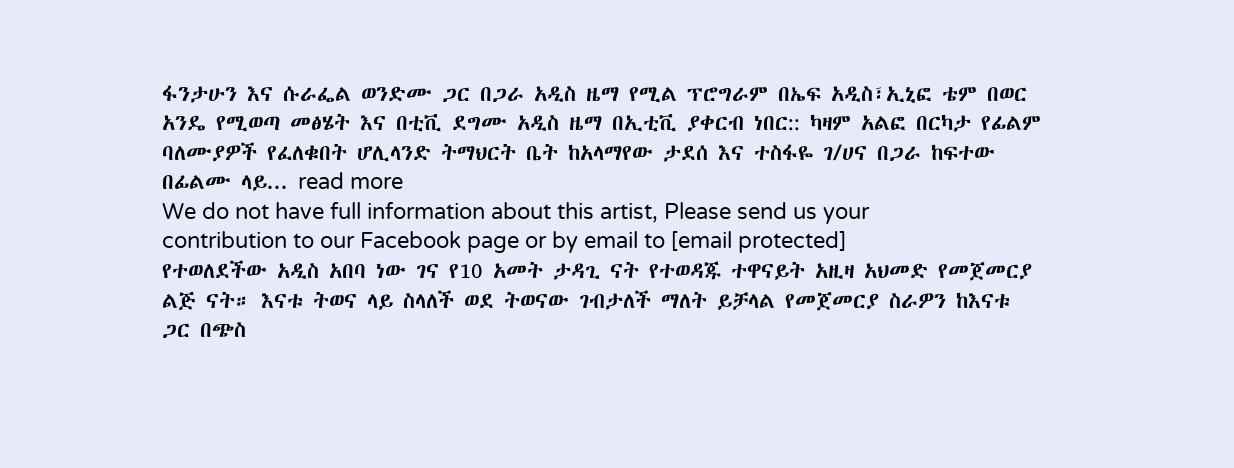ፋንታሁን እና ሱራፌል ወንድሙ ጋር በጋራ አዲስ ዜማ የሚል ፕሮግራም በኤፍ አዲስ፣ኢኒፎ ቴም በወር አንዴ የሚወጣ መፅሄት እና በቲቪ ደግሙ አዲስ ዜማ በኢቲቪ ያቀርብ ነበር:: ካዛም አልፎ በርካታ የፊልም ባለሙያዎች የፈለቁበት ሆሊላንድ ትማህርት ቤት ከአላማየው ታደሰ እና ተስፋዬ ገ/ሀና በጋራ ከፍተው በፊልሙ ላይ... read more
We do not have full information about this artist, Please send us your contribution to our Facebook page or by email to [email protected]
የተወለደችው አዲስ አበባ ነው ገና የ10 አመት ታዳጊ ናት የተወዳጁ ተዋናይት አዚዛ አህመድ የመጀመርያ ልጅ ናት። እናቱ ትወና ላይ ስላለች ወደ ትወናው ገብታለች ማለት ይቻላል የመጀመርያ ስራዎን ከእናቱ ጋር በጭስ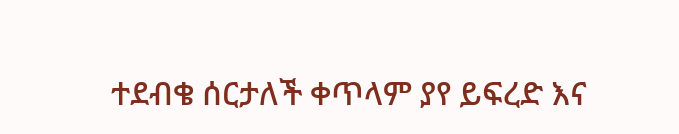ተደብቄ ሰርታለች ቀጥላም ያየ ይፍረድ እና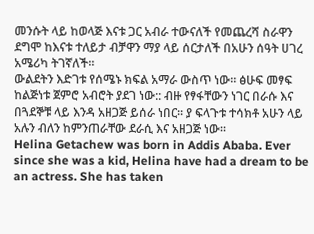መንሱት ላይ ከወላጅ እናቱ ጋር አብራ ተውናለች የመጨረሻ ስራዋን ደግሞ ከእናቱ ተለይታ ብቻዋን ማያ ላይ ሰርታለች በአሁን ሰዓት ሀገረ አሜሪካ ትገኛለች።
ውልደትን እድገቱ የሰሜኑ ክፍል አማራ ውስጥ ነው። ፅሁፍ መፃፍ ከልጅነቱ ጀምሮ አብሮት ያደገ ነው:: ብዙ የፃፋቸውን ነገር በራሱ እና በጓደኞቹ ላይ እንዳ አዘጋጅ ይሰራ ነበር። ያ ፍላጉቱ ተሳክቶ አሁን ላይ አሉን ብለን ከምንጠራቸው ደራሲ እና አዘጋጅ ነው።
Helina Getachew was born in Addis Ababa. Ever since she was a kid, Helina have had a dream to be an actress. She has taken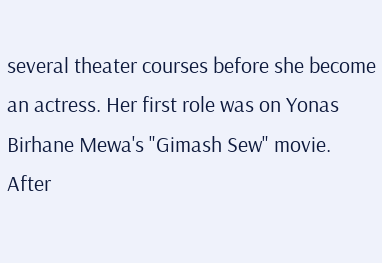several theater courses before she become an actress. Her first role was on Yonas Birhane Mewa's "Gimash Sew" movie. After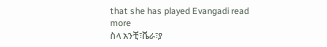that she has played Evangadi read more
ስላ አንቺ፣ቬራ፣ያ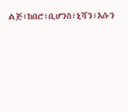ልጅ፣ከበሮ፣ቢሆንስ፣ኒሻን፣እሱን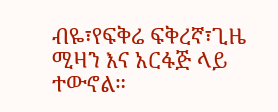ብዬ፣የፍቅሬ ፍቅረኛ፣ጊዜ ሚዛን እና አርፋጅ ላይ ተውኖል።